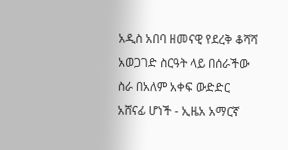አዲስ አበባ ዘመናዊ የደረቅ ቆሻሻ አወጋገድ ስርዓት ላይ በሰራችው ስራ በአለም አቀፍ ውድድር አሸናፊ ሆነች - ኢዜአ አማርኛ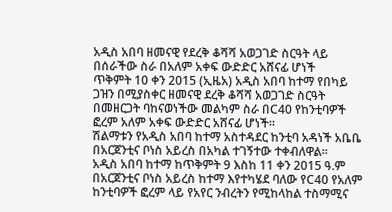አዲስ አበባ ዘመናዊ የደረቅ ቆሻሻ አወጋገድ ስርዓት ላይ በሰራችው ስራ በአለም አቀፍ ውድድር አሸናፊ ሆነች
ጥቅምት 10 ቀን 2015 (ኢዜአ) አዲስ አበባ ከተማ የበካይ ጋዝን በሚያስቀር ዘመናዊ ደረቅ ቆሻሻ አወጋገድ ስርዓት በመዘርጋት ባከናወነችው መልካም ስራ በC40 የከንቲባዎች ፎረም አለም አቀፍ ውድድር አሸናፊ ሆነች።
ሽልማቱን የአዲስ አበባ ከተማ አስተዳደር ከንቲባ አዳነች አቤቤ በአርጀንቲና ቦነስ አይረስ በአካል ተገኝተው ተቀብለዋል፡፡
አዲስ አበባ ከተማ ከጥቅምት 9 እስከ 11 ቀን 2015 ዓ.ም በአርጀንቲና ቦነስ አይረስ ከተማ እየተካሄደ ባለው የC40 የአለም ከንቲባዎች ፎረም ላይ የአየር ንብረትን የሚከላከል ተስማሚና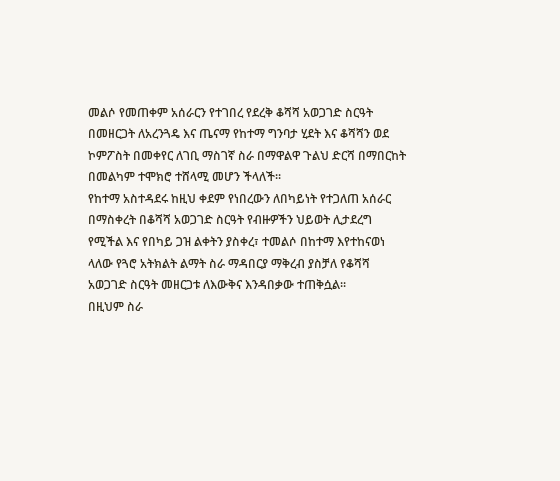መልሶ የመጠቀም አሰራርን የተገበረ የደረቅ ቆሻሻ አወጋገድ ስርዓት በመዘርጋት ለአረንጓዴ እና ጤናማ የከተማ ግንባታ ሂደት እና ቆሻሻን ወደ ኮምፖስት በመቀየር ለገቢ ማስገኛ ስራ በማዋልዋ ጉልህ ድርሻ በማበርከት በመልካም ተሞክሮ ተሸላሚ መሆን ችላለች፡፡
የከተማ አስተዳደሩ ከዚህ ቀደም የነበረውን ለበካይነት የተጋለጠ አሰራር በማስቀረት በቆሻሻ አወጋገድ ስርዓት የብዙዎችን ህይወት ሊታደረግ የሚችል እና የበካይ ጋዝ ልቀትን ያስቀረ፣ ተመልሶ በከተማ እየተከናወነ ላለው የጓሮ አትክልት ልማት ስራ ማዳበርያ ማቅረብ ያስቻለ የቆሻሻ አወጋገድ ስርዓት መዘርጋቱ ለእውቅና እንዳበቃው ተጠቅሷል፡፡
በዚህም ስራ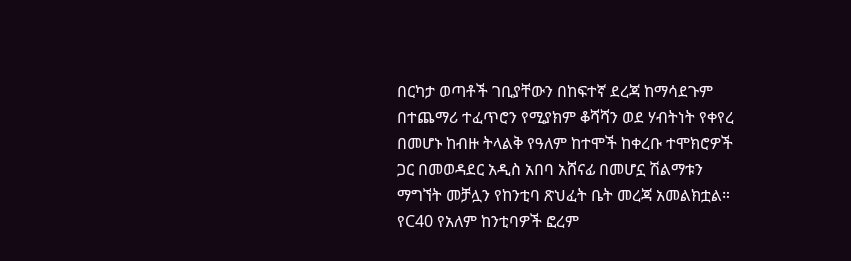በርካታ ወጣቶች ገቢያቸውን በከፍተኛ ደረጃ ከማሳደጉም በተጨማሪ ተፈጥሮን የሚያክም ቆሻሻን ወደ ሃብትነት የቀየረ በመሆኑ ከብዙ ትላልቅ የዓለም ከተሞች ከቀረቡ ተሞክሮዎች ጋር በመወዳደር አዲስ አበባ አሸናፊ በመሆኗ ሽልማቱን ማግኘት መቻሏን የከንቲባ ጽህፈት ቤት መረጃ አመልክቷል።
የC40 የአለም ከንቲባዎች ፎረም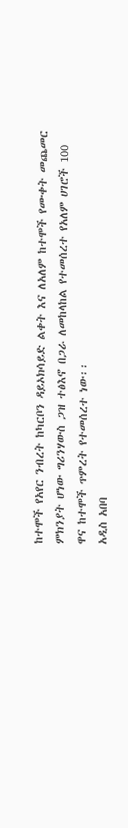ከተሞች የአየር ንብረት ከካርቦን ዳይኦክሳይድ ልቀት እና ለአለም ከተሞች የሙቀት መጨመር ምክንያት ሆነው ግሪንሃውስ ጋዝ ተፅእኖ በጋራ ለመከላከል የተመሰረተ የአለም ሀገሮች 100 ዋና ከተሞች ጥምረት የተመሰረተ ነው፡፡
አዲስ አበባ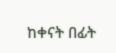ከቀናት በፊት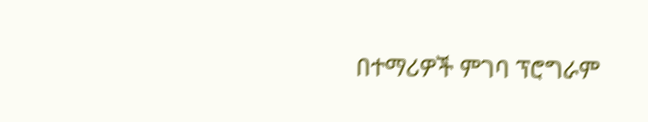በተማሪዎች ምገባ ፕሮግራም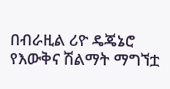በብራዚል ሪዮ ዴጄኔሮ የእውቅና ሽልማት ማግኘቷ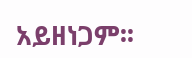አይዘነጋም፡፡